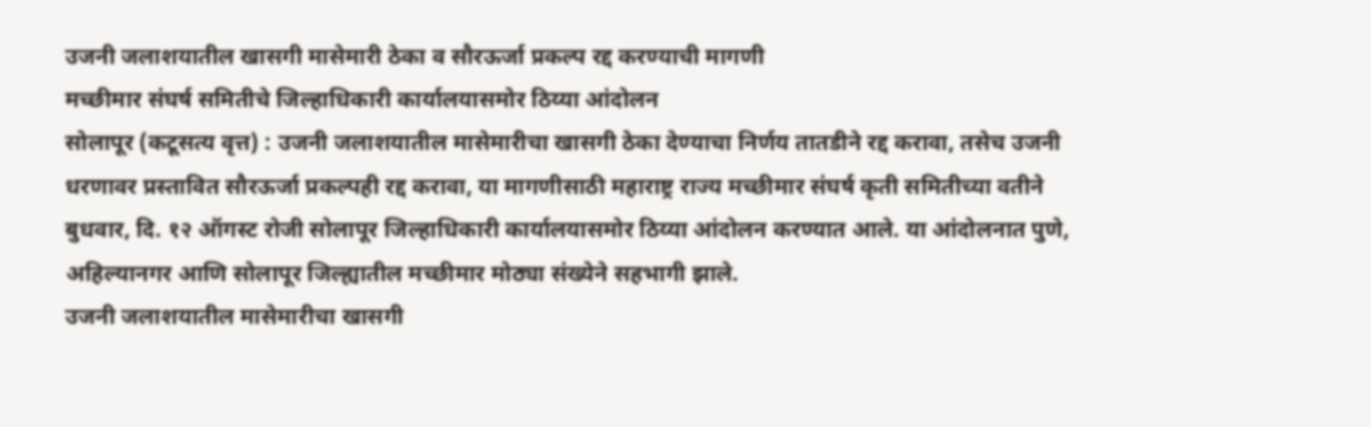उजनी जलाशयातील खासगी मासेमारी ठेका व सौरऊर्जा प्रकल्प रद्द करण्याची मागणी
मच्छीमार संघर्ष समितीचे जिल्हाधिकारी कार्यालयासमोर ठिय्या आंदोलन
सोलापूर (कटूसत्य वृत्त) : उजनी जलाशयातील मासेमारीचा खासगी ठेका देण्याचा निर्णय तातडीने रद्द करावा, तसेच उजनी धरणावर प्रस्तावित सौरऊर्जा प्रकल्पही रद्द करावा, या मागणीसाठी महाराष्ट्र राज्य मच्छीमार संघर्ष कृती समितीच्या वतीने बुधवार, दि. १२ ऑगस्ट रोजी सोलापूर जिल्हाधिकारी कार्यालयासमोर ठिय्या आंदोलन करण्यात आले. या आंदोलनात पुणे, अहिल्यानगर आणि सोलापूर जिल्ह्यातील मच्छीमार मोठ्या संख्येने सहभागी झाले.
उजनी जलाशयातील मासेमारीचा खासगी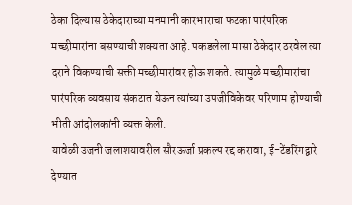ठेका दिल्यास ठेकेदाराच्या मनमानी कारभाराचा फटका पारंपरिक मच्छीमारांना बसण्याची शक्यता आहे. पकडलेला मासा ठेकेदार ठरवेल त्या दराने विकण्याची सक्ती मच्छीमारांवर होऊ शकते. त्यामुळे मच्छीमारांचा पारंपरिक व्यवसाय संकटात येऊन त्यांच्या उपजीविकेवर परिणाम होण्याची भीती आंदोलकांनी व्यक्त केली.
यावेळी उजनी जलाशयावरील सौरऊर्जा प्रकल्प रद्द करावा, ई-टेंडरिंगद्वारे देण्यात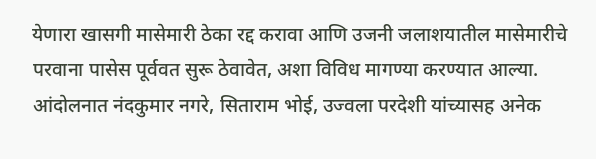येणारा खासगी मासेमारी ठेका रद्द करावा आणि उजनी जलाशयातील मासेमारीचे परवाना पासेस पूर्ववत सुरू ठेवावेत, अशा विविध मागण्या करण्यात आल्या. आंदोलनात नंदकुमार नगरे, सिताराम भोई, उज्वला परदेशी यांच्यासह अनेक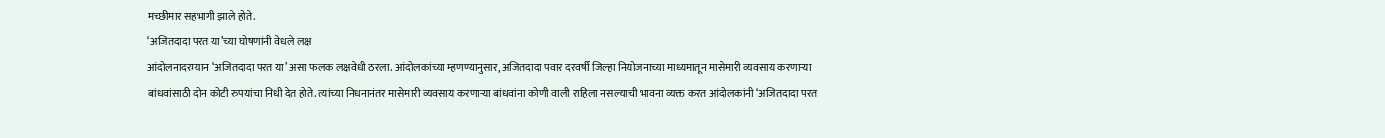मच्छीमार सहभागी झाले होते.
‘अजितदादा परत या’च्या घोषणांनी वेधले लक्ष
आंदोलनादरम्यान ‘अजितदादा परत या’ असा फलक लक्षवेधी ठरला. आंदोलकांच्या म्हणण्यानुसार, अजितदादा पवार दरवर्षी जिल्हा नियोजनाच्या माध्यमातून मासेमारी व्यवसाय करणाऱ्या बांधवांसाठी दोन कोटी रुपयांचा निधी देत होते. त्यांच्या निधनानंतर मासेमारी व्यवसाय करणाऱ्या बांधवांना कोणी वाली राहिला नसल्याची भावना व्यक्त करत आंदोलकांनी ‘अजितदादा परत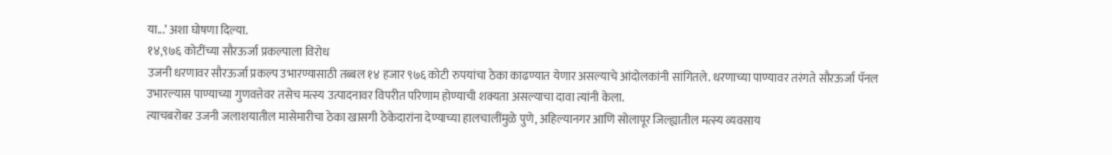या...’ अशा घोषणा दिल्या.
१४,९७६ कोटींच्या सौरऊर्जा प्रकल्पाला विरोध
उजनी धरणावर सौरऊर्जा प्रकल्प उभारण्यासाठी तब्बल १४ हजार ९७६ कोटी रुपयांचा ठेका काढण्यात येणार असल्याचे आंदोलकांनी सांगितले. धरणाच्या पाण्यावर तरंगते सौरऊर्जा पॅनल उभारल्यास पाण्याच्या गुणवत्तेवर तसेच मत्स्य उत्पादनावर विपरीत परिणाम होण्याची शक्यता असल्याचा दावा त्यांनी केला.
त्याचबरोबर उजनी जलाशयातील मासेमारीचा ठेका खासगी ठेकेदारांना देण्याच्या हालचालींमुळे पुणे, अहिल्यानगर आणि सोलापूर जिल्ह्यातील मत्स्य व्यवसाय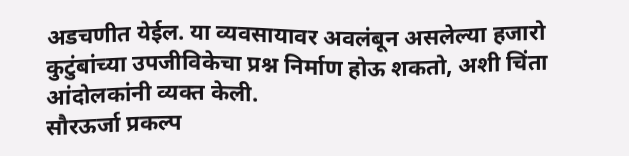अडचणीत येईल. या व्यवसायावर अवलंबून असलेल्या हजारो कुटुंबांच्या उपजीविकेचा प्रश्न निर्माण होऊ शकतो, अशी चिंता आंदोलकांनी व्यक्त केली.
सौरऊर्जा प्रकल्प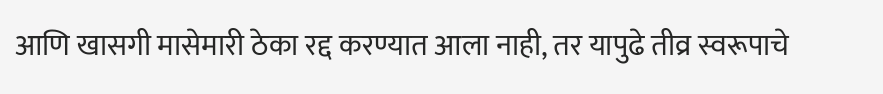आणि खासगी मासेमारी ठेका रद्द करण्यात आला नाही, तर यापुढे तीव्र स्वरूपाचे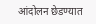आंदोलन छेडण्यात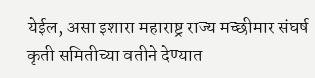येईल, असा इशारा महाराष्ट्र राज्य मच्छीमार संघर्ष कृती समितीच्या वतीने देण्यात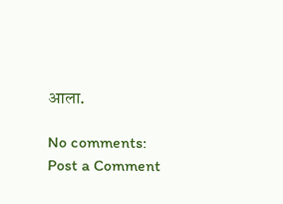आला.

No comments:
Post a Comment